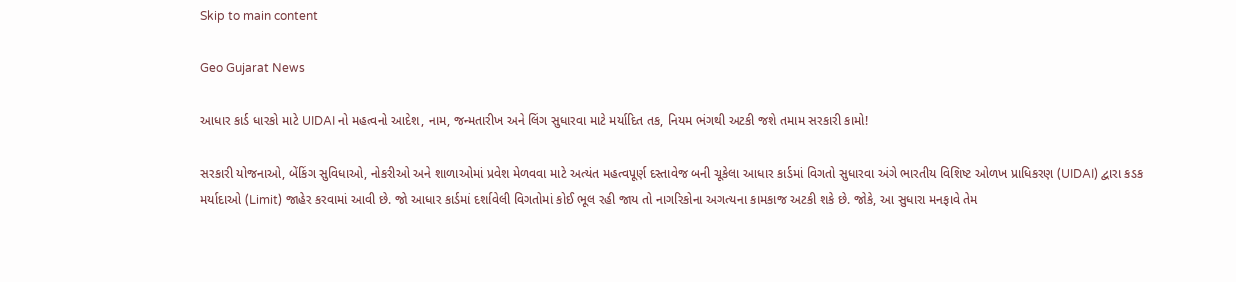Skip to main content

Geo Gujarat News

આધાર કાર્ડ ધારકો માટે UIDAI નો મહત્વનો આદેશ, નામ, જન્મતારીખ અને લિંગ સુધારવા માટે મર્યાદિત તક, નિયમ ભંગથી અટકી જશે તમામ સરકારી કામો!

સરકારી યોજનાઓ, બેંકિંગ સુવિધાઓ, નોકરીઓ અને શાળાઓમાં પ્રવેશ મેળવવા માટે અત્યંત મહત્વપૂર્ણ દસ્તાવેજ બની ચૂકેલા આધાર કાર્ડમાં વિગતો સુધારવા અંગે ભારતીય વિશિષ્ટ ઓળખ પ્રાધિકરણ (UIDAI) દ્વારા કડક મર્યાદાઓ (Limit) જાહેર કરવામાં આવી છે. જો આધાર કાર્ડમાં દર્શાવેલી વિગતોમાં કોઈ ભૂલ રહી જાય તો નાગરિકોના અગત્યના કામકાજ અટકી શકે છે. જોકે, આ સુધારા મનફાવે તેમ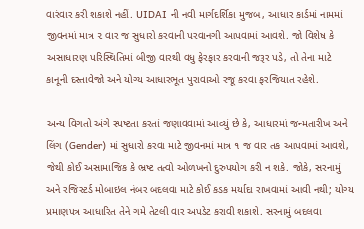વારંવાર કરી શકાશે નહીં. UIDAI ની નવી માર્ગદર્શિકા મુજબ, આધાર કાર્ડમાં નામમાં જીવનમાં માત્ર ૨ વાર જ સુધારો કરવાની પરવાનગી આપવામાં આવશે. જો વિશેષ કે અસાધારણ પરિસ્થિતિમાં બીજી વારથી વધુ ફેરફાર કરવાની જરૂર પડે, તો તેના માટે કાનૂની દસ્તાવેજો અને યોગ્ય આધારભૂત પુરાવાઓ રજૂ કરવા ફરજિયાત રહેશે.

અન્ય વિગતો અંગે સ્પષ્ટતા કરતાં જણાવવામાં આવ્યું છે કે, આધારમાં જન્મતારીખ અને લિંગ (Gender) માં સુધારો કરવા માટે જીવનમાં માત્ર ૧ જ વાર તક આપવામાં આવશે, જેથી કોઈ અસામાજિક કે ભ્રષ્ટ તત્વો ઓળખનો દુરુપયોગ કરી ન શકે. જોકે, સરનામું અને રજિસ્ટર્ડ મોબાઇલ નંબર બદલવા માટે કોઈ કડક મર્યાદા રાખવામાં આવી નથી; યોગ્ય પ્રમાણપત્ર આધારિત તેને ગમે તેટલી વાર અપડેટ કરાવી શકાશે. સરનામું બદલવા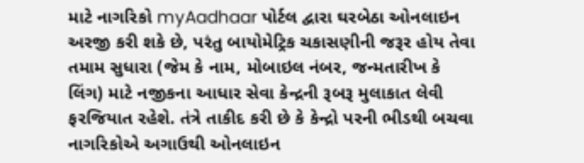માટે નાગરિકો myAadhaar પોર્ટલ દ્વારા ઘરબેઠા ઓનલાઇન અરજી કરી શકે છે, પરંતુ બાયોમેટ્રિક ચકાસણીની જરૂર હોય તેવા તમામ સુધારા (જેમ કે નામ, મોબાઇલ નંબર, જન્મતારીખ કે લિંગ) માટે નજીકના આધાર સેવા કેન્દ્રની રૂબરૂ મુલાકાત લેવી ફરજિયાત રહેશે. તંત્રે તાકીદ કરી છે કે કેન્દ્રો પરની ભીડથી બચવા નાગરિકોએ અગાઉથી ઓનલાઇન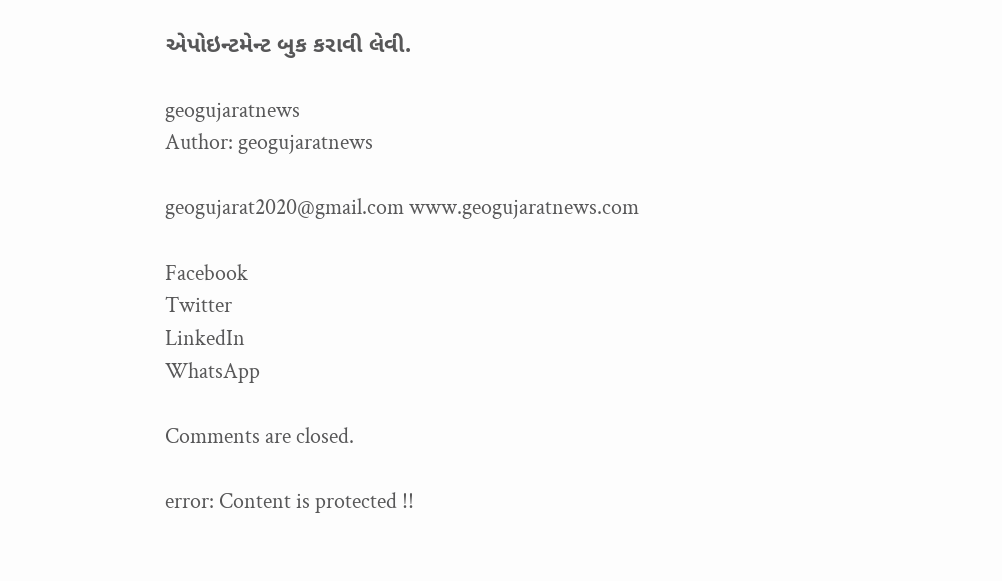એપોઇન્ટમેન્ટ બુક કરાવી લેવી.

geogujaratnews
Author: geogujaratnews

geogujarat2020@gmail.com www.geogujaratnews.com

Facebook
Twitter
LinkedIn
WhatsApp

Comments are closed.

error: Content is protected !!